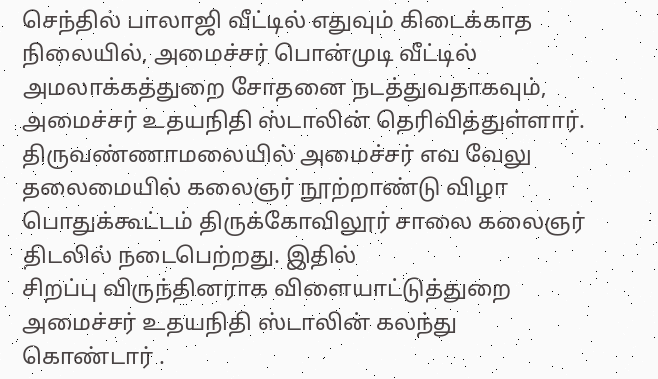செந்தில் பாலாஜி வீட்டில் எதுவும் கிடைக்காத நிலையில், அமைச்சர் பொன்முடி வீட்டில் அமலாக்கத்துறை சோதனை நடத்துவதாகவும், அமைச்சர் உதயநிதி ஸ்டாலின் தெரிவித்துள்ளார்.
திருவண்ணாமலையில் அமைச்சர் எவ வேலு தலைமையில் கலைஞர் நூற்றாண்டு விழா
பொதுக்கூட்டம் திருக்கோவிலூர் சாலை கலைஞர் திடலில் நடைபெற்றது. இதில்
சிறப்பு விருந்தினராக விளையாட்டுத்துறை அமைச்சர் உதயநிதி ஸ்டாலின் கலந்து
கொண்டார் .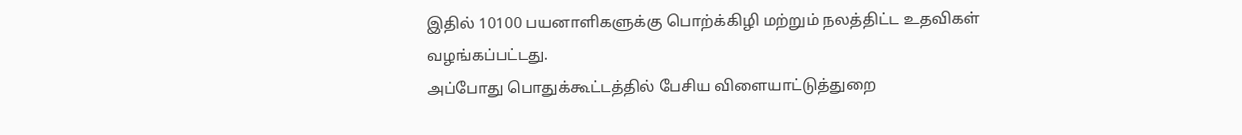இதில் 10100 பயனாளிகளுக்கு பொற்க்கிழி மற்றும் நலத்திட்ட உதவிகள்
வழங்கப்பட்டது.
அப்போது பொதுக்கூட்டத்தில் பேசிய விளையாட்டுத்துறை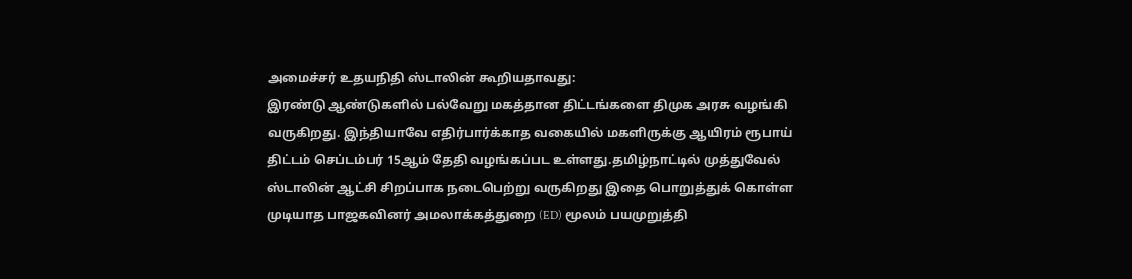அமைச்சர் உதயநிதி ஸ்டாலின் கூறியதாவது:
இரண்டு ஆண்டுகளில் பல்வேறு மகத்தான திட்டங்களை திமுக அரசு வழங்கி வருகிறது. இந்தியாவே எதிர்பார்க்காத வகையில் மகளிருக்கு ஆயிரம் ரூபாய் திட்டம் செப்டம்பர் 15ஆம் தேதி வழங்கப்பட உள்ளது.தமிழ்நாட்டில் முத்துவேல் ஸ்டாலின் ஆட்சி சிறப்பாக நடைபெற்று வருகிறது இதை பொறுத்துக் கொள்ள முடியாத பாஜகவினர் அமலாக்கத்துறை (ED) மூலம் பயமுறுத்தி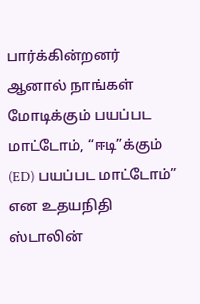பார்க்கின்றனர் ஆனால் நாங்கள் மோடிக்கும் பயப்பட மாட்டோம், “ஈடி”க்கும் (ED) பயப்பட மாட்டோம்” என உதயநிதி ஸ்டாலின்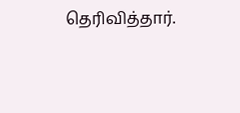தெரிவித்தார்.